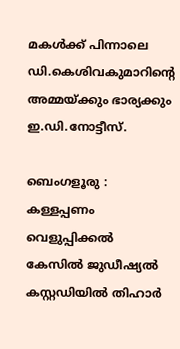മകള്‍ക്ക് പിന്നാലെ ഡി.കെശിവകുമാറിന്റെ അമ്മയ്ക്കും ഭാര്യക്കും ഇ.ഡി.നോട്ടീസ്.

ബെംഗളൂരു : കള്ളപ്പണം വെളുപ്പിക്കൽ കേസിൽ ജുഡീഷ്യൽ കസ്റ്റഡിയിൽ തിഹാർ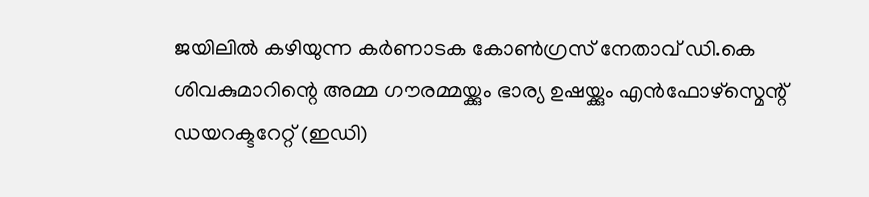ജയിലിൽ കഴിയുന്ന കർണാടക കോൺഗ്രസ് നേതാവ് ഡി.കെ ശിവകുമാറിന്റെ അമ്മ ഗൗരമ്മയ്ക്കും ഭാര്യ ഉഷയ്ക്കും എൻഫോഴ്സ്മെന്റ് ഡയറക്ടറേറ്റ് (ഇഡി)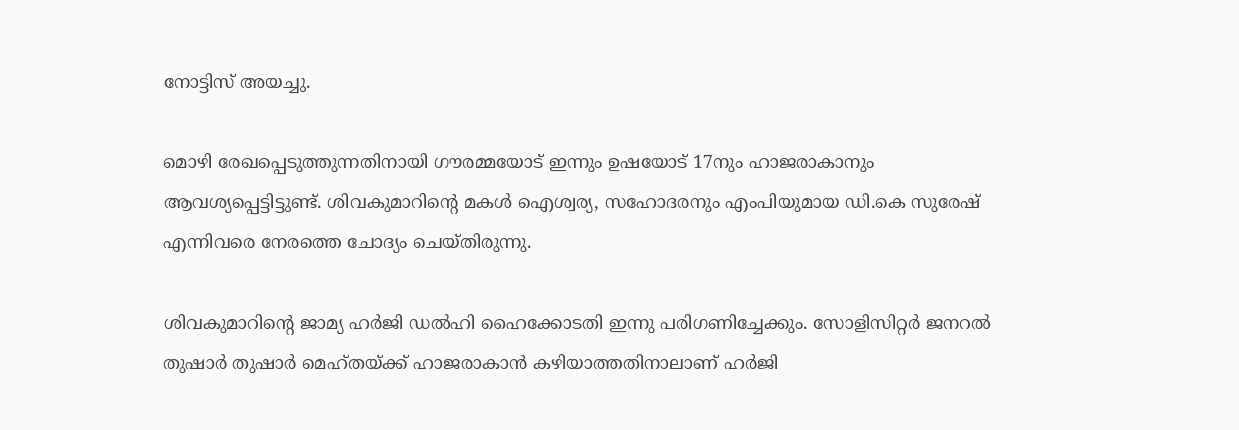നോട്ടിസ് അയച്ചു.

മൊഴി രേഖപ്പെടുത്തുന്നതിനായി ഗൗരമ്മയോട് ഇന്നും ഉഷയോട് 17നും ഹാജരാകാനും ആവശ്യപ്പെട്ടിട്ടുണ്ട്. ശിവകുമാറിന്റെ മകൾ ഐശ്വര്യ, സഹോദരനും എംപിയുമായ ഡി.കെ സുരേഷ് എന്നിവരെ നേരത്തെ ചോദ്യം ചെയ്തിരുന്നു.

ശിവകുമാറിന്റെ ജാമ്യ ഹർജി ഡൽഹി ഹൈക്കോടതി ഇന്നു പരിഗണിച്ചേക്കും. സോളിസിറ്റർ ജനറൽ തുഷാർ തുഷാർ മെഹ്തയ്ക്ക് ഹാജരാകാൻ കഴിയാത്തതിനാലാണ് ഹർജി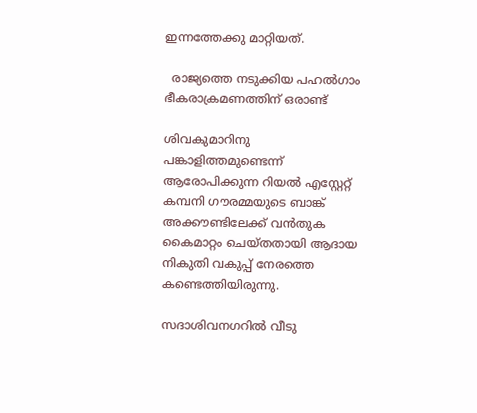ഇന്നത്തേക്കു മാറ്റിയത്.

  രാജ്യത്തെ നടുക്കിയ പഹല്‍ഗാം ഭീകരാക്രമണത്തിന് ഒരാണ്ട്

ശിവകുമാറിനു പങ്കാളിത്തമുണ്ടെന്ന് ആരോപിക്കുന്ന റിയൽ എസ്റ്റേറ്റ് കമ്പനി ഗൗരമ്മയുടെ ബാങ്ക് അക്കൗണ്ടിലേക്ക് വൻതുക കൈമാറ്റം ചെയ്തതായി ആദായ നികുതി വകുപ്പ് നേരത്തെ കണ്ടെത്തിയിരുന്നു.

സദാശിവനഗറിൽ വീടു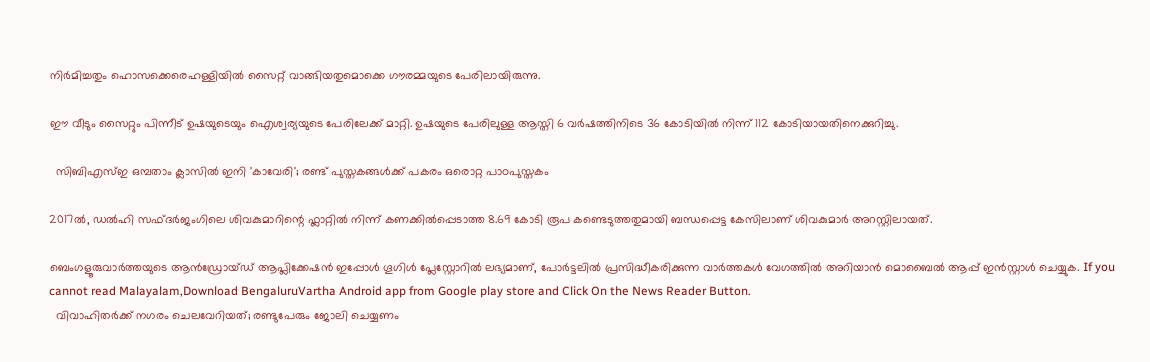നിർമിച്ചതും ഹൊസക്കെരെഹള്ളിയിൽ സൈറ്റ് വാങ്ങിയതുമൊക്കെ ഗൗരമ്മയുടെ പേരിലായിരുന്നു.

ഈ വീടും സൈറ്റും പിന്നീട് ഉഷയുടെയും ഐശ്വര്യയുടെ പേരിലേക്ക് മാറ്റി. ഉഷയുടെ പേരിലുള്ള ആസ്തി 6 വർഷത്തിനിടെ 36 കോടിയിൽ നിന്ന് 112 കോടിയായതിനെക്കുറിച്ചു.

  സിബിഎസ്ഇ ഒമ്പതാം ക്ലാസിൽ ഇനി 'കാവേരി'; രണ്ട് പുസ്തകങ്ങൾക്ക് പകരം ഒരൊറ്റ പാഠപുസ്തകം

2017ൽ, ഡൽഹി സഫ്ദർജംഗിലെ ശിവകുമാറിന്റെ ഫ്ലാറ്റിൽ നിന്ന് കണക്കിൽപ്പെടാത്ത 8.69 കോടി രൂപ കണ്ടെടുത്തതുമായി ബന്ധപ്പെട്ട കേസിലാണ് ശിവകുമാർ അറസ്റ്റ‌ിലായത്.

ബെംഗളൂരുവാർത്തയുടെ ആൻഡ്രോയ്ഡ് ആപ്ലിക്കേഷൻ ഇപ്പോൾ ഗൂഗിൾ പ്ലേസ്റ്റോറിൽ ലഭ്യമാണ്, പോർട്ടലിൽ പ്രസിദ്ധീകരിക്കുന്ന വാർത്തകൾ വേഗത്തിൽ അറിയാൻ മൊബൈൽ ആപ്പ് ഇൻസ്റ്റാൾ ചെയ്യുക. If you cannot read Malayalam,Download BengaluruVartha Android app from Google play store and Click On the News Reader Button.
  വിവാഹിതർക്ക് നഗരം ചെലവേറിയത്; രണ്ടുപേരും ജോലി ചെയ്യണം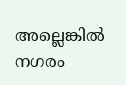അല്ലെങ്കിൽ നഗരം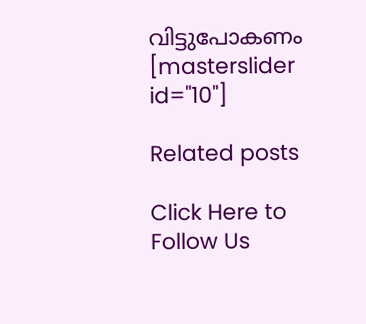വിട്ടുപോകണം
[masterslider id="10"]

Related posts

Click Here to Follow Us